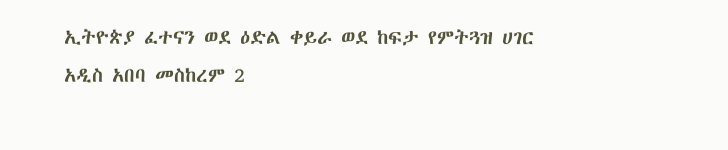ኢትዮጵያ ፈተናን ወደ ዕድል ቀይራ ወደ ከፍታ የምትጓዝ ሀገር
አዲስ አበባ መስከረም 2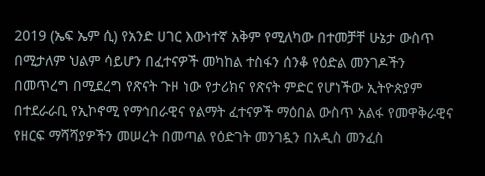2019 (ኤፍ ኤም ሲ) የአንድ ሀገር እውነተኛ አቅም የሚለካው በተመቻቸ ሁኔታ ውስጥ በሚታለም ህልም ሳይሆን በፈተናዎች መካከል ተስፋን ሰንቆ የዕድል መንገዶችን በመጥረግ በሚደረግ የጽናት ጉዞ ነው የታሪክና የጽናት ምድር የሆነችው ኢትዮጵያም በተደራራቢ የኢኮኖሚ የማኅበራዊና የልማት ፈተናዎች ማዕበል ውስጥ አልፋ የመዋቅራዊና የዘርፍ ማሻሻያዎችን መሠረት በመጣል የዕድገት መንገዷን በአዲስ መንፈስ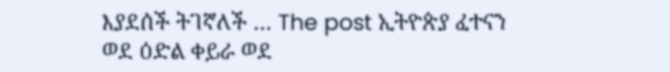እያደሰች ትገኛለች … The post ኢትዮጵያ ፈተናን ወደ ዕድል ቀይራ ወደ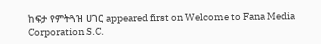ከፍታ የምትጓዝ ሀገር appeared first on Welcome to Fana Media Corporation S.C.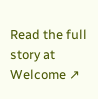Read the full story at Welcome ↗